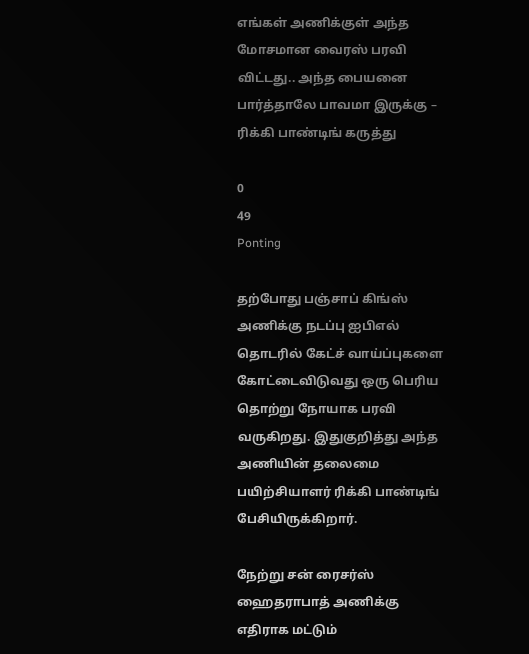எங்கள் அணிக்குள் அந்த மோசமான வைரஸ் பரவி விட்டது.. அந்த பையனை பார்த்தாலே பாவமா இருக்கு – ரிக்கி பாண்டிங் கருத்து

0
49
Ponting

தற்போது பஞ்சாப் கிங்ஸ் அணிக்கு நடப்பு ஐபிஎல் தொடரில் கேட்ச் வாய்ப்புகளை கோட்டைவிடுவது ஒரு பெரிய தொற்று நோயாக பரவி வருகிறது. இதுகுறித்து அந்த அணியின் தலைமை பயிற்சியாளர் ரிக்கி பாண்டிங் பேசியிருக்கிறார்.

நேற்று சன் ரைசர்ஸ் ஹைதராபாத் அணிக்கு எதிராக மட்டும்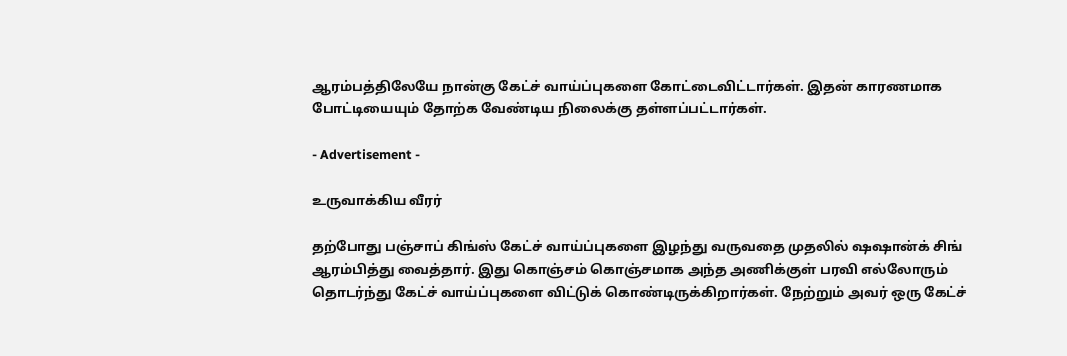ஆரம்பத்திலேயே நான்கு கேட்ச் வாய்ப்புகளை கோட்டைவிட்டார்கள். இதன் காரணமாக போட்டியையும் தோற்க வேண்டிய நிலைக்கு தள்ளப்பட்டார்கள்.

- Advertisement -

உருவாக்கிய வீரர்

தற்போது பஞ்சாப் கிங்ஸ் கேட்ச் வாய்ப்புகளை இழந்து வருவதை முதலில் ஷஷான்க் சிங் ஆரம்பித்து வைத்தார். இது கொஞ்சம் கொஞ்சமாக அந்த அணிக்குள் பரவி எல்லோரும் தொடர்ந்து கேட்ச் வாய்ப்புகளை விட்டுக் கொண்டிருக்கிறார்கள். நேற்றும் அவர் ஒரு கேட்ச்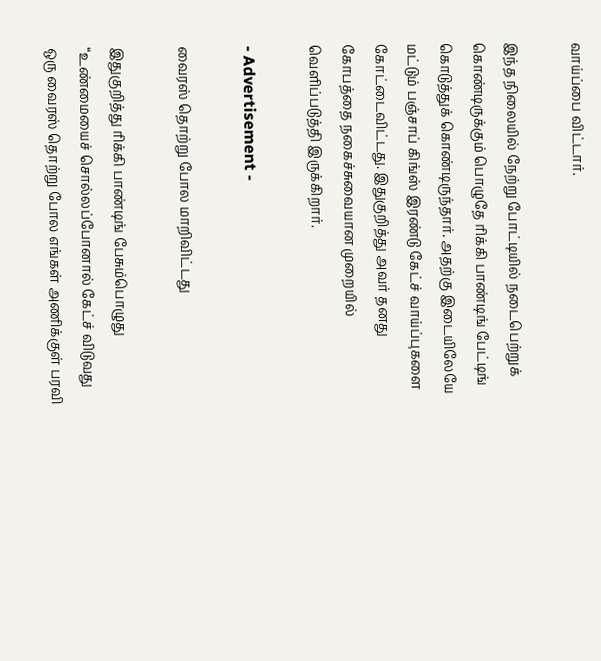வாய்ப்பை விட்டார்.

இந்த நிலையில் நேற்று போட்டியில் நடைபெற்றுக் கொண்டிருக்கும் பொழுதே ரிக்கி பாண்டிங் பேட்டிங் கொடுத்துக் கொண்டிருந்தார். அதற்கு இடையிலேயே மட்டும் பஞ்சாப் கிங்ஸ் இரண்டு கேட்ச் வாய்ப்புகளை கோட்டைவிட்டது. இதுகுறித்து அவர் தனது கோபத்தை நகைச்சுவையான முறையில் வெளிப்படுத்தி இருக்கிறார்.

- Advertisement -

வைரஸ் தொற்று போல மாறிவிட்டது

இதுகுறித்து ரிக்கி பாண்டிங் பேசும்பொழுது “உண்மையைச் சொல்லப்போனால் கேட்ச் விடுவது ஒரு வைரஸ் தொற்று போல எங்கள் அணிக்குள் பரவி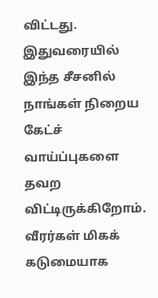விட்டது. இதுவரையில் இந்த சீசனில் நாங்கள் நிறைய கேட்ச் வாய்ப்புகளை தவற விட்டிருக்கிறோம். வீரர்கள் மிகக் கடுமையாக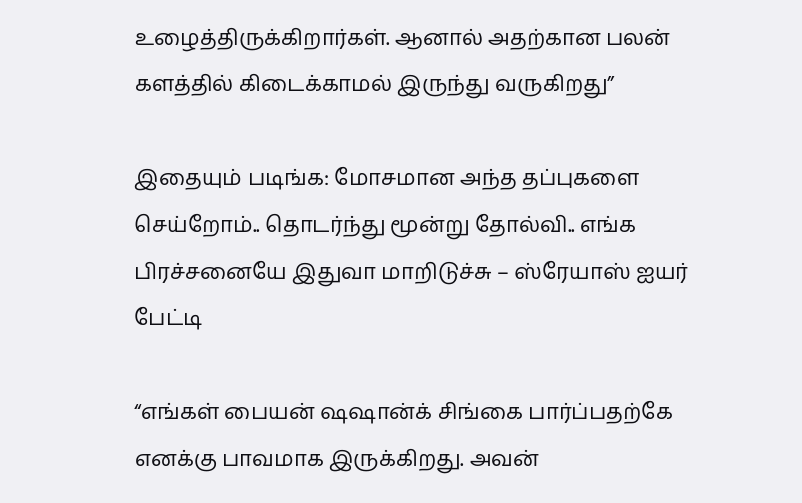உழைத்திருக்கிறார்கள். ஆனால் அதற்கான பலன் களத்தில் கிடைக்காமல் இருந்து வருகிறது”

இதையும் படிங்க: மோசமான அந்த தப்புகளை செய்றோம்.. தொடர்ந்து மூன்று தோல்வி.. எங்க பிரச்சனையே இதுவா மாறிடுச்சு – ஸ்ரேயாஸ் ஐயர் பேட்டி

“எங்கள் பையன் ஷஷான்க் சிங்கை பார்ப்பதற்கே எனக்கு பாவமாக இருக்கிறது. அவன்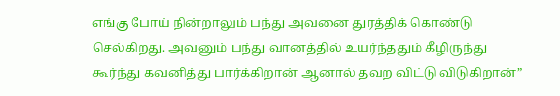எங்கு போய் நின்றாலும் பந்து அவனை துரத்திக் கொண்டு செல்கிறது. அவனும் பந்து வானத்தில் உயர்ந்ததும் கீழிருந்து கூர்ந்து கவனித்து பார்க்கிறான் ஆனால் தவற விட்டு விடுகிறான்”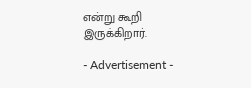என்று கூறி இருக்கிறார்.

- Advertisement -